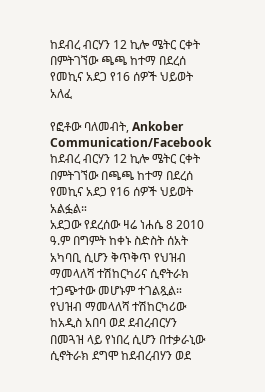ከደብረ ብርሃን 12 ኪሎ ሜትር ርቀት በምትገኘው ጫጫ ከተማ በደረሰ የመኪና አደጋ የ16 ሰዎች ህይወት አለፈ

የፎቶው ባለመብት, Ankober Communication/Facebook
ከደብረ ብርሃን 12 ኪሎ ሜትር ርቀት በምትገኘው በጫጫ ከተማ በደረሰ የመኪና አደጋ የ16 ሰዎች ህይወት አልፏል።
አደጋው የደረሰው ዛሬ ነሐሴ 8 2010 ዓ.ም በግምት ከቀኑ ስድስት ሰአት አካባቢ ሲሆን ቅጥቅጥ የህዝብ ማመላለሻ ተሽከርካሪና ሲኖትራክ ተጋጭተው መሆኑም ተገልጿል።
የህዝብ ማመላለሻ ተሽከርካሪው ከአዲስ አበባ ወደ ደብረብርሃን በመጓዝ ላይ የነበረ ሲሆን በተቃራኒው ሲኖትራክ ደግሞ ከደብረብሃን ወደ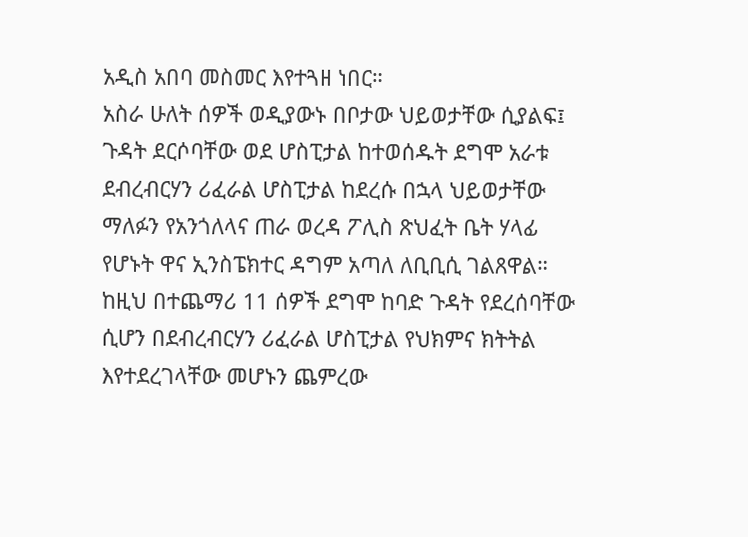አዲስ አበባ መስመር እየተጓዘ ነበር።
አስራ ሁለት ሰዎች ወዲያውኑ በቦታው ህይወታቸው ሲያልፍ፤ ጉዳት ደርሶባቸው ወደ ሆስፒታል ከተወሰዱት ደግሞ አራቱ ደብረብርሃን ሪፈራል ሆስፒታል ከደረሱ በኋላ ህይወታቸው ማለፉን የአንጎለላና ጠራ ወረዳ ፖሊስ ጽህፈት ቤት ሃላፊ የሆኑት ዋና ኢንስፔክተር ዳግም አጣለ ለቢቢሲ ገልጸዋል።
ከዚህ በተጨማሪ 11 ሰዎች ደግሞ ከባድ ጉዳት የደረሰባቸው ሲሆን በደብረብርሃን ሪፈራል ሆስፒታል የህክምና ክትትል እየተደረገላቸው መሆኑን ጨምረው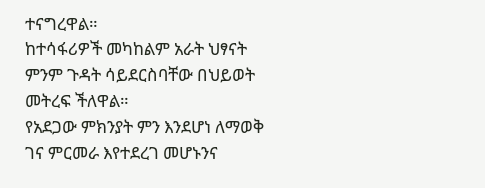ተናግረዋል።
ከተሳፋሪዎች መካከልም አራት ህፃናት ምንም ጉዳት ሳይደርስባቸው በህይወት መትረፍ ችለዋል።
የአደጋው ምክንያት ምን እንደሆነ ለማወቅ ገና ምርመራ እየተደረገ መሆኑንና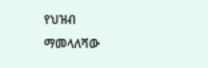የህዝብ ማመላለሻው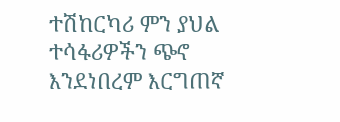ተሽከርካሪ ምን ያህል ተሳፋሪዎችን ጭኖ እንደነበረም እርግጠኛ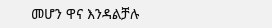መሆን ዋና እንዳልቻሉ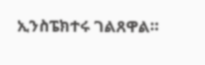ኢንስፔክተሩ ገልጸዋል።